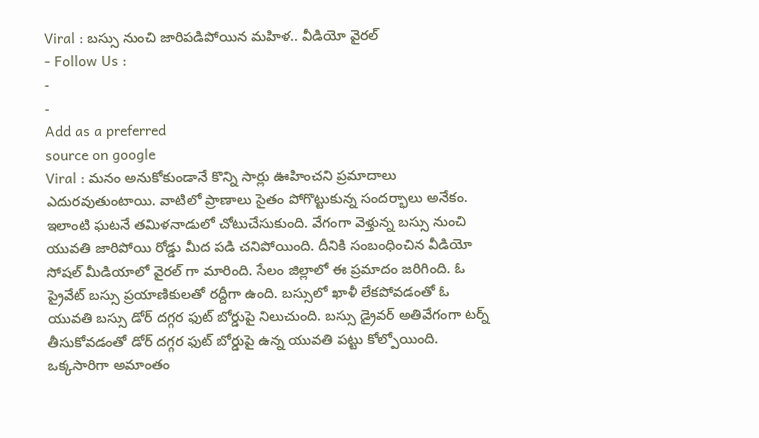Viral : బస్సు నుంచి జారిపడిపోయిన మహిళ.. వీడియో వైరల్
- Follow Us :
-
-
Add as a preferred
source on google
Viral : మనం అనుకోకుండానే కొన్ని సార్లు ఊహించని ప్రమాదాలు ఎదురవుతుంటాయి. వాటిలో ప్రాణాలు సైతం పోగొట్టుకున్న సందర్భాలు అనేకం. ఇలాంటి ఘటనే తమిళనాడులో చోటుచేసుకుంది. వేగంగా వెళ్తున్న బస్సు నుంచి యువతి జారిపోయి రోడ్డు మీద పడి చనిపోయింది. దీనికి సంబంధించిన వీడియో సోషల్ మీడియాలో వైరల్ గా మారింది. సేలం జిల్లాలో ఈ ప్రమాదం జరిగింది. ఓ ప్రైవేట్ బస్సు ప్రయాణికులతో రద్దీగా ఉంది. బస్సులో ఖాళీ లేకపోవడంతో ఓ యువతి బస్సు డోర్ దగ్గర ఫుట్ బోర్డుపై నిలుచుంది. బస్సు డ్రైవర్ అతివేగంగా టర్న్ తీసుకోవడంతో డోర్ దగ్గర ఫుట్ బోర్డుపై ఉన్న యువతి పట్టు కోల్పోయింది. ఒక్కసారిగా అమాంతం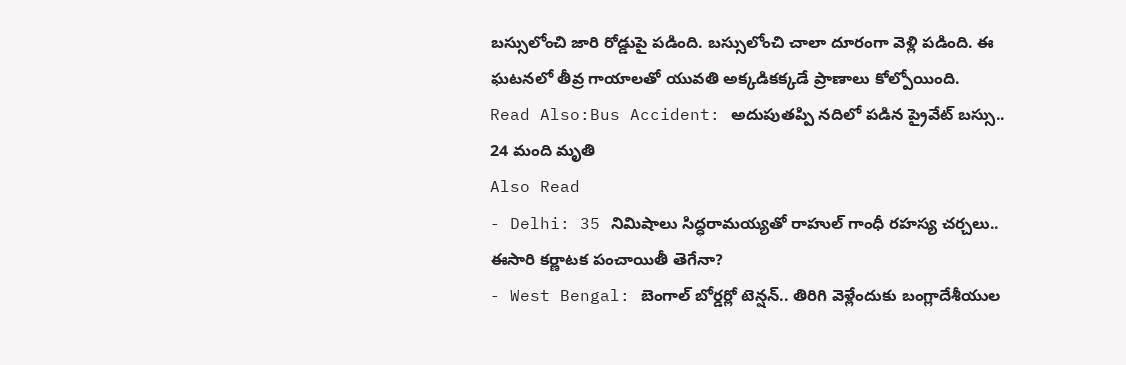బస్సులోంచి జారి రోడ్డుపై పడింది. బస్సులోంచి చాలా దూరంగా వెళ్లి పడింది. ఈ ఘటనలో తీవ్ర గాయాలతో యువతి అక్కడికక్కడే ప్రాణాలు కోల్పోయింది.
Read Also:Bus Accident: అదుపుతప్పి నదిలో పడిన ప్రైవేట్ బస్సు.. 24 మంది మృతి
Also Read
- Delhi: 35 నిమిషాలు సిద్ధరామయ్యతో రాహుల్ గాంధీ రహస్య చర్చలు.. ఈసారి కర్ణాటక పంచాయితీ తెగేనా?
- West Bengal: బెంగాల్ బోర్డర్లో టెన్షన్.. తిరిగి వెళ్లేందుకు బంగ్లాదేశీయుల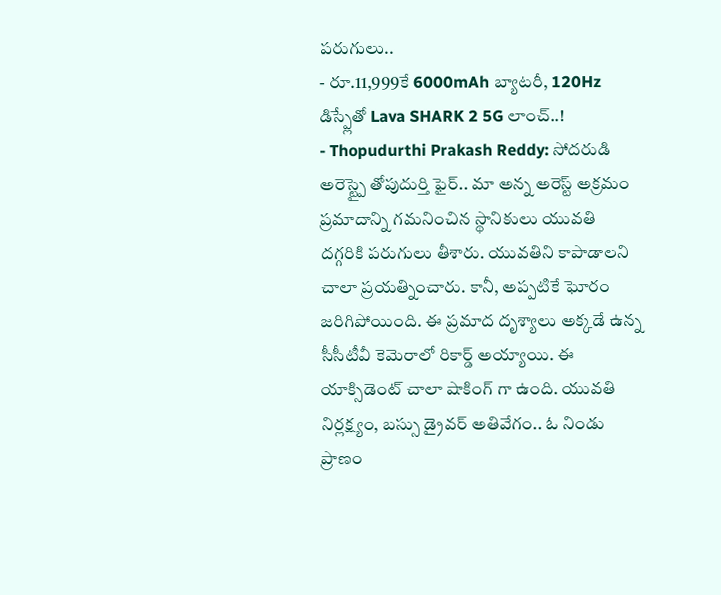పరుగులు..
- రూ.11,999కే 6000mAh బ్యాటరీ, 120Hz డిస్ప్లేతో Lava SHARK 2 5G లాంచ్..!
- Thopudurthi Prakash Reddy: సోదరుడి అరెస్ట్పై తోపుదుర్తి ఫైర్.. మా అన్న అరెస్ట్ అక్రమం
ప్రమాదాన్ని గమనించిన స్థానికులు యువతి దగ్గరికి పరుగులు తీశారు. యువతిని కాపాడాలని చాలా ప్రయత్నించారు. కానీ, అప్పటికే ఘోరం జరిగిపోయింది. ఈ ప్రమాద దృశ్యాలు అక్కడే ఉన్న సీసీటీవీ కెమెరాలో రికార్డ్ అయ్యాయి. ఈ యాక్సిడెంట్ చాలా షాకింగ్ గా ఉంది. యువతి నిర్లక్ష్యం, బస్సు డ్రైవర్ అతివేగం.. ఓ నిండు ప్రాణం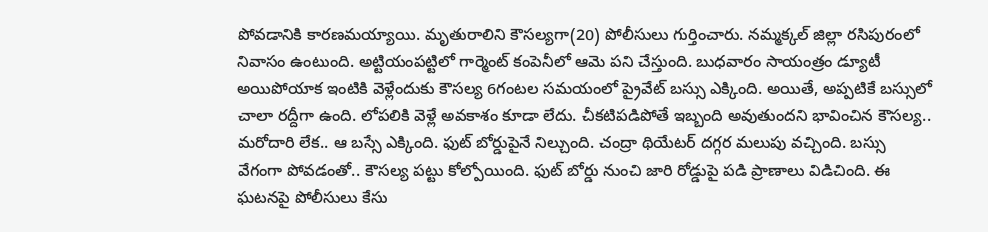పోవడానికి కారణమయ్యాయి. మృతురాలిని కౌసల్యగా(20) పోలీసులు గుర్తించారు. నమ్మక్కల్ జిల్లా రసిపురంలో నివాసం ఉంటుంది. అట్టియంపట్టిలో గార్మెంట్ కంపెనీలో ఆమె పని చేస్తుంది. బుధవారం సాయంత్రం డ్యూటీ అయిపోయాక ఇంటికి వెళ్లేందుకు కౌసల్య 6గంటల సమయంలో ప్రైవేట్ బస్సు ఎక్కింది. అయితే, అప్పటికే బస్సులో చాలా రద్దీగా ఉంది. లోపలికి వెళ్లే అవకాశం కూడా లేదు. చీకటిపడిపోతే ఇబ్బంది అవుతుందని భావించిన కౌసల్య.. మరోదారి లేక.. ఆ బస్సే ఎక్కింది. ఫుట్ బోర్డుపైనే నిల్చుంది. చంద్రా థియేటర్ దగ్గర మలుపు వచ్చింది. బస్సు వేగంగా పోవడంతో.. కౌసల్య పట్టు కోల్పోయింది. ఫుట్ బోర్డు నుంచి జారి రోడ్డుపై పడి ప్రాణాలు విడిచింది. ఈ ఘటనపై పోలీసులు కేసు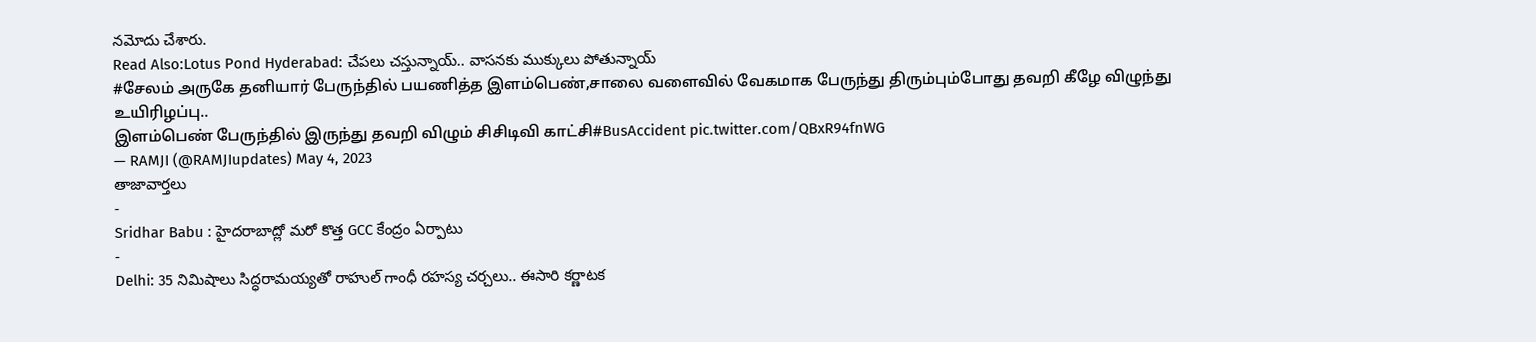నమోదు చేశారు.
Read Also:Lotus Pond Hyderabad: చేపలు చస్తున్నాయ్.. వాసనకు ముక్కులు పోతున్నాయ్
#சேலம் அருகே தனியார் பேருந்தில் பயணித்த இளம்பெண்,சாலை வளைவில் வேகமாக பேருந்து திரும்பும்போது தவறி கீழே விழுந்து உயிரிழப்பு..
இளம்பெண் பேருந்தில் இருந்து தவறி விழும் சிசிடிவி காட்சி#BusAccident pic.twitter.com/QBxR94fnWG
— RAMJI (@RAMJIupdates) May 4, 2023
తాజావార్తలు
-
Sridhar Babu : హైదరాబాద్లో మరో కొత్త GCC కేంద్రం ఏర్పాటు
-
Delhi: 35 నిమిషాలు సిద్ధరామయ్యతో రాహుల్ గాంధీ రహస్య చర్చలు.. ఈసారి కర్ణాటక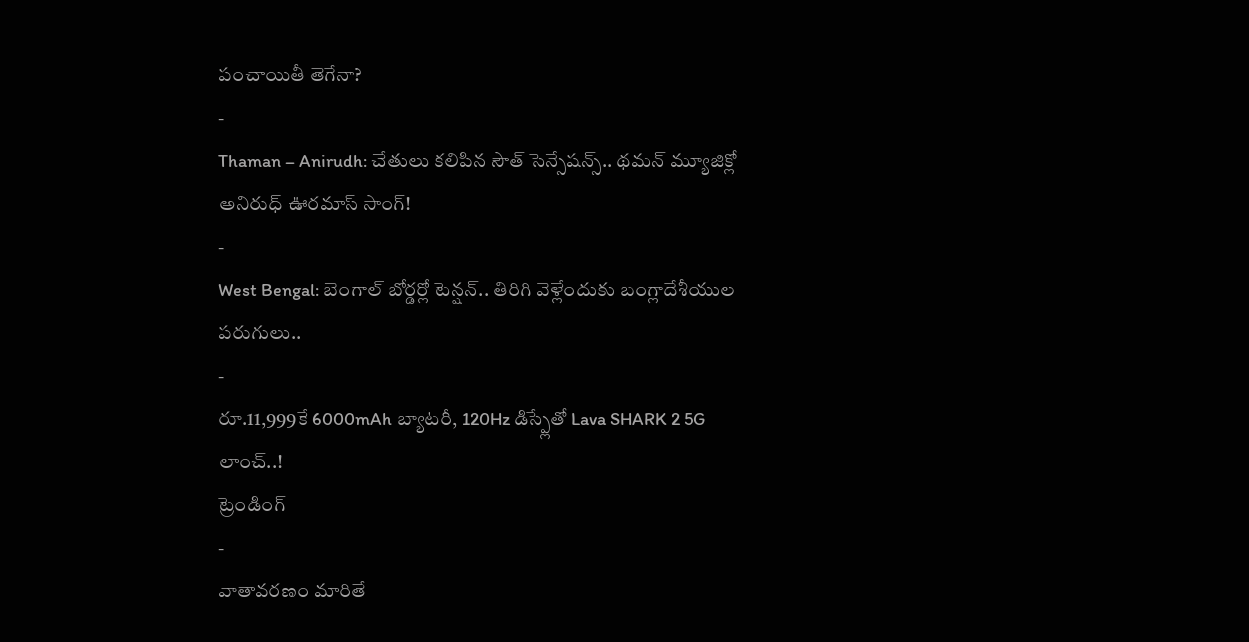పంచాయితీ తెగేనా?
-
Thaman – Anirudh: చేతులు కలిపిన సౌత్ సెన్సేషన్స్.. థమన్ మ్యూజిక్లో అనిరుధ్ ఊరమాస్ సాంగ్!
-
West Bengal: బెంగాల్ బోర్డర్లో టెన్షన్.. తిరిగి వెళ్లేందుకు బంగ్లాదేశీయుల పరుగులు..
-
రూ.11,999కే 6000mAh బ్యాటరీ, 120Hz డిస్ప్లేతో Lava SHARK 2 5G లాంచ్..!
ట్రెండింగ్
-
వాతావరణం మారితే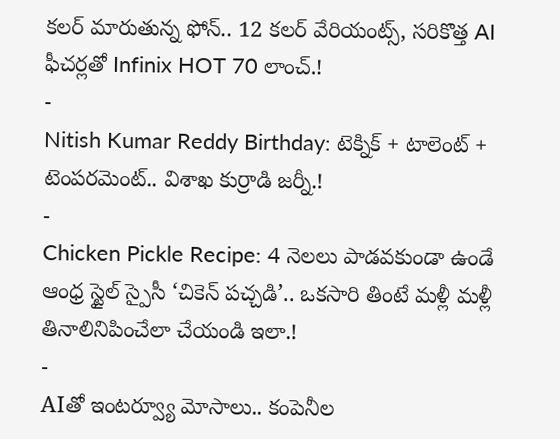కలర్ మారుతున్న ఫోన్.. 12 కలర్ వేరియంట్స్, సరికొత్త AI ఫీచర్లతో Infinix HOT 70 లాంచ్.!
-
Nitish Kumar Reddy Birthday: టెక్నిక్ + టాలెంట్ + టెంపరమెంట్.. విశాఖ కుర్రాడి జర్నీ.!
-
Chicken Pickle Recipe: 4 నెలలు పాడవకుండా ఉండే ఆంధ్ర స్టైల్ స్పైసీ ‘చికెన్ పచ్చడి’.. ఒకసారి తింటే మళ్లీ మళ్లీ తినాలినిపించేలా చేయండి ఇలా.!
-
AIతో ఇంటర్వ్యూ మోసాలు.. కంపెనీల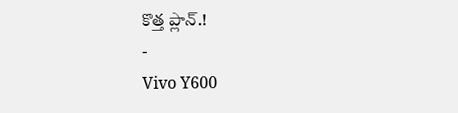కొత్త ప్లాన్.!
-
Vivo Y600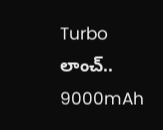Turbo లాంచ్.. 9000mAh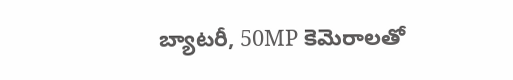బ్యాటరీ, 50MP కెమెరాలతో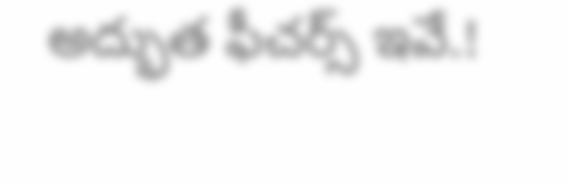అద్భుత ఫీచర్స్ ఇవే.!